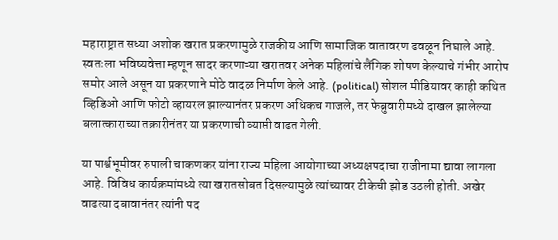महाराष्ट्रात सध्या अशोक खरात प्रकरणामुळे राजकीय आणि सामाजिक वातावरण ढवळून निघाले आहे. स्वतःला भविष्यवेत्ता म्हणून सादर करणाऱ्या खरातवर अनेक महिलांचे लैंगिक शोषण केल्याचे गंभीर आरोप समोर आले असून या प्रकरणाने मोठे वादळ निर्माण केले आहे. (political) सोशल मीडियावर काही कथित व्हिडिओ आणि फोटो व्हायरल झाल्यानंतर प्रकरण अधिकच गाजले, तर फेब्रुवारीमध्ये दाखल झालेल्या बलात्काराच्या तक्रारीनंतर या प्रकरणाची व्याप्ती वाढत गेली.

या पार्श्वभूमीवर रुपाली चाकणकर यांना राज्य महिला आयोगाच्या अध्यक्षपदाचा राजीनामा द्यावा लागला आहे. विविध कार्यक्रमांमध्ये त्या खरातसोबत दिसल्यामुळे त्यांच्यावर टीकेची झोड उठली होती. अखेर वाढत्या दबावानंतर त्यांनी पद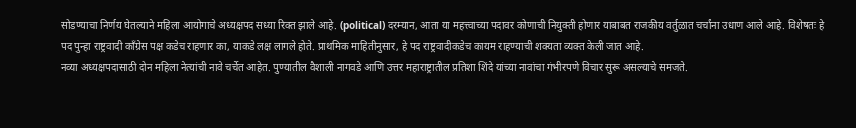सोडण्याचा निर्णय घेतल्याने महिला आयोगाचे अध्यक्षपद सध्या रिक्त झाले आहे. (political) दरम्यान, आता या महत्त्वाच्या पदावर कोणाची नियुक्ती होणार याबाबत राजकीय वर्तुळात चर्चांना उधाण आले आहे. विशेषतः हे पद पुन्हा राष्ट्रवादी काँग्रेस पक्ष कडेच राहणार का, याकडे लक्ष लागले होते. प्राथमिक माहितीनुसार, हे पद राष्ट्रवादीकडेच कायम राहण्याची शक्यता व्यक्त केली जात आहे.
नव्या अध्यक्षपदासाठी दोन महिला नेत्यांची नावे चर्चेत आहेत. पुण्यातील वैशाली नागवडे आणि उत्तर महाराष्ट्रातील प्रतिशा शिंदे यांच्या नावांचा गंभीरपणे विचार सुरू असल्याचे समजते.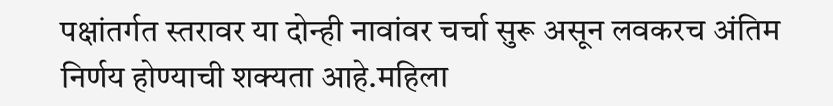पक्षांतर्गत स्तरावर या दोन्ही नावांवर चर्चा सुरू असून लवकरच अंतिम निर्णय होण्याची शक्यता आहे.महिला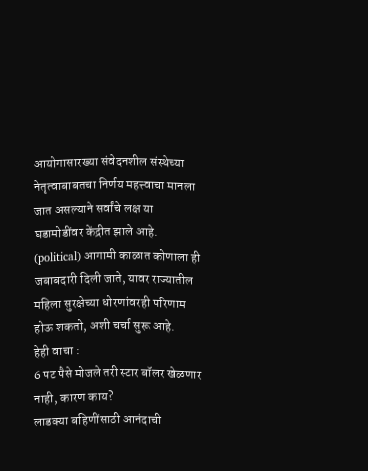आयोगासारख्या संवेदनशील संस्थेच्या नेतृत्वाबाबतचा निर्णय महत्त्वाचा मानला जात असल्याने सर्वांचे लक्ष या घडामोडींवर केंद्रीत झाले आहे. (political) आगामी काळात कोणाला ही जबाबदारी दिली जाते, यावर राज्यातील महिला सुरक्षेच्या धोरणांवरही परिणाम होऊ शकतो, अशी चर्चा सुरू आहे.
हेही वाचा :
6 पट पैसे मोजले तरी स्टार बॉलर खेळणार नाही, कारण काय?
लाडक्या बहिणींसाठी आनंदाची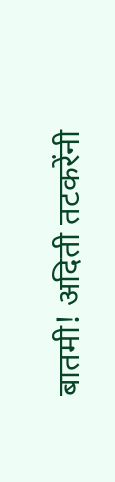बातमी! अदिती तटकरेंनी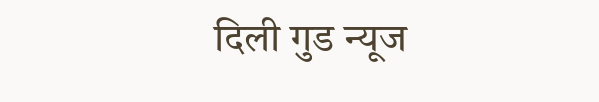दिली गुड न्यूज